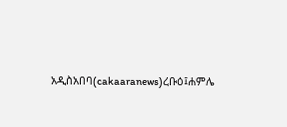አዲስአበባ(cakaaranews)ረቡዕ፤ሐምሌ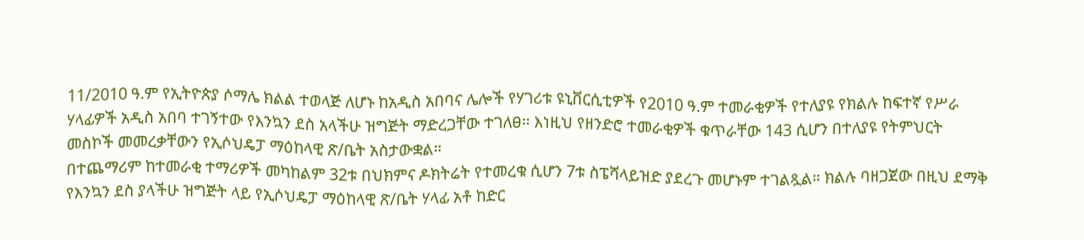11/2010 ዓ.ም የኢትዮጵያ ሶማሌ ክልል ተወላጅ ለሆኑ ከአዲስ አበባና ሌሎች የሃገሪቱ ዩኒቨርሲቲዎች የ2010 ዓ.ም ተመራቂዎች የተለያዩ የክልሉ ከፍተኛ የሥራ ሃላፊዎች አዲስ አበባ ተገኝተው የእንኳን ደስ አላችሁ ዝግጅት ማድረጋቸው ተገለፀ። እነዚህ የዘንድሮ ተመራቂዎች ቁጥራቸው 143 ሲሆን በተለያዩ የትምህርት መስኮች መመረቃቸውን የኢሶህዴፓ ማዕከላዊ ጽ/ቤት አስታውቋል።
በተጨማሪም ከተመራቂ ተማሪዎች መካከልም 32ቱ በህክምና ዶክትሬት የተመረቁ ሲሆን 7ቱ ስፔሻላይዝድ ያደረጉ መሆኑም ተገልጿል። ክልሉ ባዘጋጀው በዚህ ደማቅ የእንኳን ደስ ያላችሁ ዝግጅት ላይ የኢሶህዴፓ ማዕከላዊ ጽ/ቤት ሃላፊ አቶ ከድር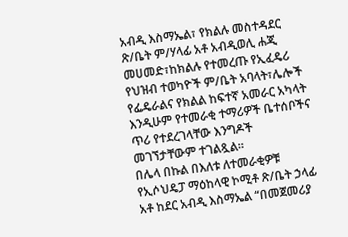አብዲ እስማኤል፣ የክልሉ መስተዳደር ጽ/ቤት ም/ሃላፊ አቶ አብዲወሊ ሐጂ መሀመድ፣ከክልሉ የተመረጡ የኢፈዴሪ የህዝብ ተወካዮች ም/ቤት አባላት፣ሌሎች የፌዴራልና የክልል ከፍተኛ አመራር አካላት እንዲሁም የተመራቂ ተማሪዎች ቤተሰቦችና ጥሪ የተደረገላቸው እንግዶች መገኘታቸውም ተገልጿል።
በሌላ በኩል በእለቱ ለተመራቂዎቹ የኢሶህዴፓ ማዕከላዊ ኮሚቶ ጽ/ቤት ኃላፊ አቶ ከደር አብዲ እስማኤል “በመጀመሪያ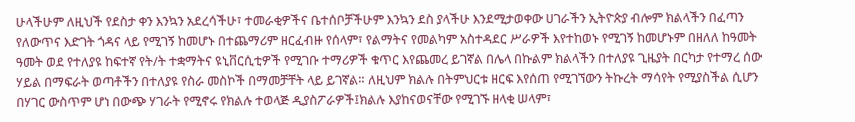ሁላችሁም ለዚህች የደስታ ቀን እንኳን አደረሳችሁ፣ ተመራቂዎችና ቤተሰቦቻችሁም እንኳን ደስ ያላችሁ እንደሚታወቀው ሀገራችን ኢትዮጵያ ብሎም ክልላችን በፈጣን የለውጥና እድገት ጎዳና ላይ የሚገኝ ከመሆኑ በተጨማሪም ዘርፈብዙ የሰላም፣ የልማትና የመልካም አስተዳደር ሥራዎች እየተከወኑ የሚገኝ ከመሆኑም በዘለለ ከዓመት ዓመት ወደ የተለያዩ ከፍተኛ የት/ት ተቋማትና ዩኒቨርሲቲዎች የሚገቡ ተማሪዎች ቁጥር እየጨመረ ይገኛል በሌላ በኩልም ክልላችን በተለያዩ ጊዜያት በርካታ የተማረ ሰው ሃይል በማፍራት ወጣቶችን በተለያዩ የስራ መስኮች በማመቻቸት ላይ ይገኛል። ለዚህም ክልሉ በትምህርቱ ዘርፍ እየሰጠ የሚገኘውን ትኩረት ማሳየት የሚያስችል ሲሆን በሃገር ውስጥም ሆነ በውጭ ሃገራት የሚኖሩ የክልሉ ተወላጅ ዲያስፖራዎች፤ክልሉ እያከናወናቸው የሚገኙ ዘላቂ ሠላም፣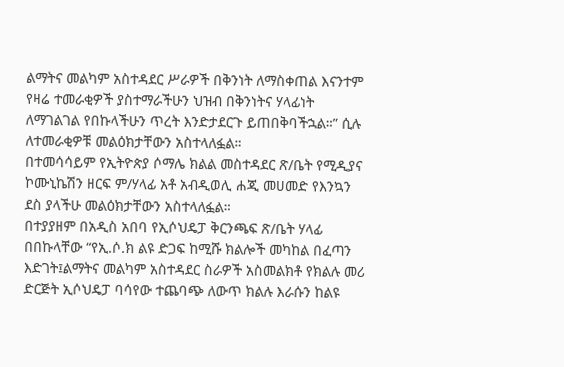ልማትና መልካም አስተዳደር ሥራዎች በቅንነት ለማስቀጠል እናንተም የዛሬ ተመራቂዎች ያስተማራችሁን ህዝብ በቅንነትና ሃላፊነት ለማገልገል የበኩላችሁን ጥረት እንድታደርጉ ይጠበቅባችኋል።” ሲሉ ለተመራቂዎቹ መልዕክታቸውን አስተላለፏል።
በተመሳሳይም የኢትዮጵያ ሶማሌ ክልል መስተዳደር ጽ/ቤት የሚዲያና ኮሙኒኬሽን ዘርፍ ም/ሃላፊ አቶ አብዲወሊ ሐጂ መሀመድ የእንኳን ደስ ያላችሁ መልዕክታቸውን አስተላለፏል።
በተያያዘም በአዲስ አበባ የኢሶህዴፓ ቅርንጫፍ ጽ/ቤት ሃላፊ በበኩላቸው “የኢ.ሶ.ክ ልዩ ድጋፍ ከሚሹ ክልሎች መካከል በፈጣን እድገት፤ልማትና መልካም አስተዳደር ስራዎች አስመልክቶ የክልሉ መሪ ድርጅት ኢሶህዴፓ ባሳየው ተጨባጭ ለውጥ ክልሉ እራሱን ከልዩ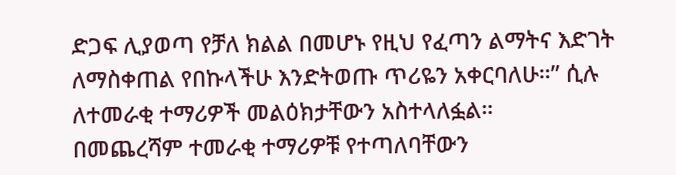ድጋፍ ሊያወጣ የቻለ ክልል በመሆኑ የዚህ የፈጣን ልማትና እድገት ለማስቀጠል የበኩላችሁ እንድትወጡ ጥሪዬን አቀርባለሁ።” ሲሉ ለተመራቂ ተማሪዎች መልዕክታቸውን አስተላለፏል።
በመጨረሻም ተመራቂ ተማሪዎቹ የተጣለባቸውን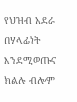የህዝብ አደራ በሃላፊነት እንደሚወጡና ክልሉ ብሎም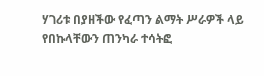ሃገሪቱ በያዘችው የፈጣን ልማት ሥራዎች ላይ የበኩላቸውን ጠንካራ ተሳትፎ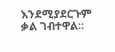እንደሚያደርጉም ቃል ገብተዋል።